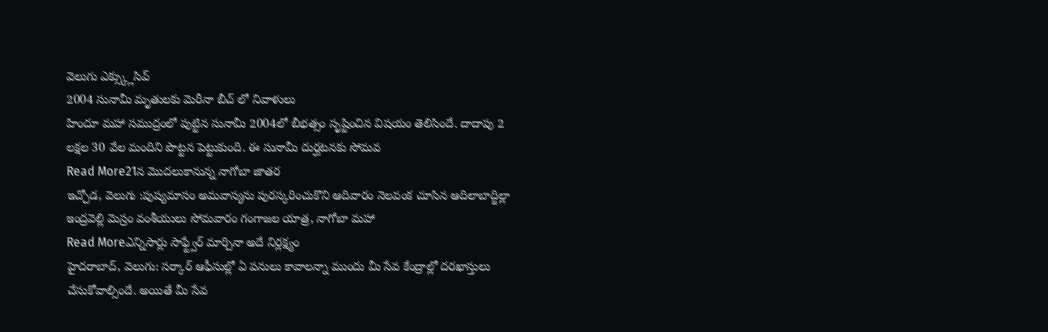వెలుగు ఎక్స్క్లుసివ్
2004 సునామీ మృతులకు మెరీనా బీచ్ లో నివాళులు
హిందూ మహా సముద్రంలో పుట్టిన సునామీ 2004లో బీభత్సం సృష్టించిన విషయం తెలిసిందే. దాదాపు 2 లక్షల 30 వేల మందిని పొట్టన పెట్టుకుంది. ఈ సునామీ దుర్ఘటనకు సోమవ
Read More21న మొదలుకానున్న నాగోబా జాతర
ఇచ్చోడ, వెలుగు :పుష్యమాసం అమవాస్యను పురస్కరించుకొని ఆదివారం నెలవంక చూసిన ఆదిలాబాద్జిల్లా ఇంద్రవెల్లి మెస్రం వంశీయులు సోమవారం గంగాజల యాత్ర, నాగోబా మహా
Read Moreఎన్నిసార్లు సాఫ్ట్వేర్ మార్చినా అదే నిర్లక్ష్యం
హైదరాబాద్, వెలుగు: సర్కార్ ఆఫీసుల్లో ఏ పనులు కావాలన్నా ముందు మీ సేవ కేంద్రాల్లో దరఖాస్తులు చేసుకోవాల్సిందే. అయితే మీ సేవ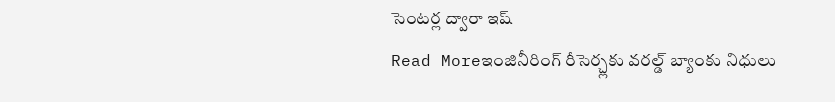సెంటర్ల ద్వారా ఇష్
Read Moreఇంజినీరింగ్ రీసెర్చ్లకు వరల్డ్ బ్యాంకు నిధులు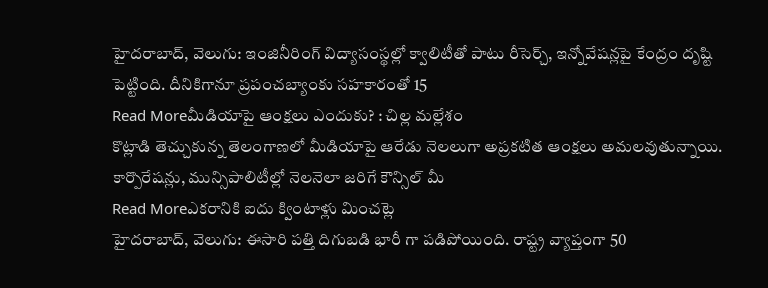హైదరాబాద్, వెలుగు: ఇంజినీరింగ్ విద్యాసంస్థల్లో క్వాలిటీతో పాటు రీసెర్చ్, ఇన్నోవేషన్లపై కేంద్రం దృష్టి పెట్టింది. దీనికిగానూ ప్రపంచబ్యాంకు సహకారంతో 15
Read Moreమీడియాపై ఆంక్షలు ఎందుకు? : చిల్ల మల్లేశం
కొట్లాడి తెచ్చుకున్న తెలంగాణలో మీడియాపై ఆరేడు నెలలుగా అప్రకటిత ఆంక్షలు అమలవుతున్నాయి. కార్పొరేషన్లు, మున్సిపాలిటీల్లో నెలనెలా జరిగే కౌన్సిల్ మీ
Read Moreఎకరానికి ఐదు క్వింటాళ్లు మించట్లె
హైదరాబాద్, వెలుగు: ఈసారి పత్తి దిగుబడి భారీ గా పడిపోయింది. రాష్ట్ర వ్యాప్తంగా 50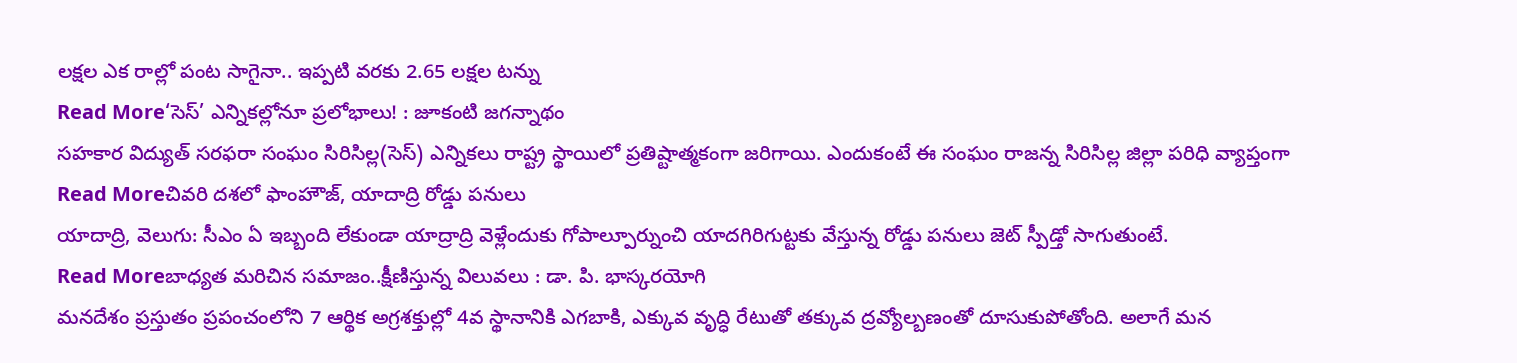లక్షల ఎక రాల్లో పంట సాగైనా.. ఇప్పటి వరకు 2.65 లక్షల టన్ను
Read More‘సెస్’ ఎన్నికల్లోనూ ప్రలోభాలు! : జూకంటి జగన్నాథం
సహకార విద్యుత్ సరఫరా సంఘం సిరిసిల్ల(సెస్) ఎన్నికలు రాష్ట్ర స్థాయిలో ప్రతిష్టాత్మకంగా జరిగాయి. ఎందుకంటే ఈ సంఘం రాజన్న సిరిసిల్ల జిల్లా పరిధి వ్యాప్తంగా
Read Moreచివరి దశలో ఫాంహౌజ్, యాదాద్రి రోడ్డు పనులు
యాదాద్రి, వెలుగు: సీఎం ఏ ఇబ్బంది లేకుండా యాద్రాద్రి వెళ్లేందుకు గోపాల్పూర్నుంచి యాదగిరిగుట్టకు వేస్తున్న రోడ్డు పనులు జెట్ స్పీడ్తో సాగుతుంటే.
Read Moreబాధ్యత మరిచిన సమాజం..క్షీణిస్తున్న విలువలు : డా. పి. భాస్కరయోగి
మనదేశం ప్రస్తుతం ప్రపంచంలోని 7 ఆర్థిక అగ్రశక్తుల్లో 4వ స్థానానికి ఎగబాకి, ఎక్కువ వృద్ధి రేటుతో తక్కువ ద్రవ్యోల్బణంతో దూసుకుపోతోంది. అలాగే మన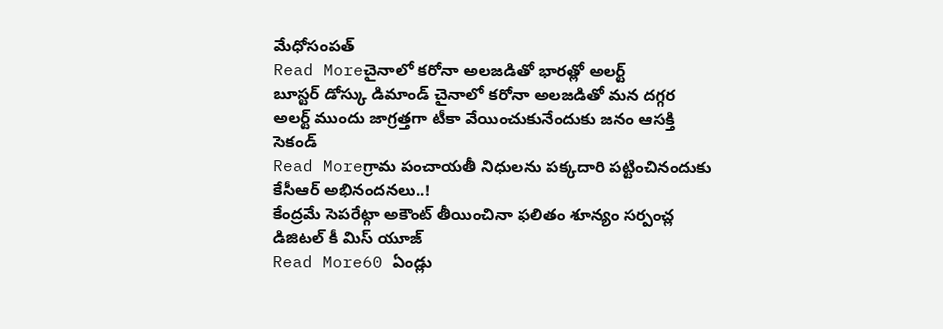మేధోసంపత్
Read Moreచైనాలో కరోనా అలజడితో భారత్లో అలర్ట్
బూస్టర్ డోస్కు డిమాండ్ చైనాలో కరోనా అలజడితో మన దగ్గర అలర్ట్ ముందు జాగ్రత్తగా టీకా వేయించుకునేందుకు జనం ఆసక్తి సెకండ్
Read Moreగ్రామ పంచాయతీ నిధులను పక్కదారి పట్టించినందుకు కేసీఆర్ అభినందనలు..!
కేంద్రమే సెపరేట్గా అకౌంట్ తీయించినా ఫలితం శూన్యం సర్పంచ్ల డిజిటల్ కీ మిస్ యూజ్
Read More60 ఏండ్లు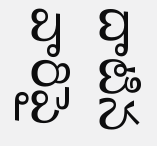దాటిన వారిపై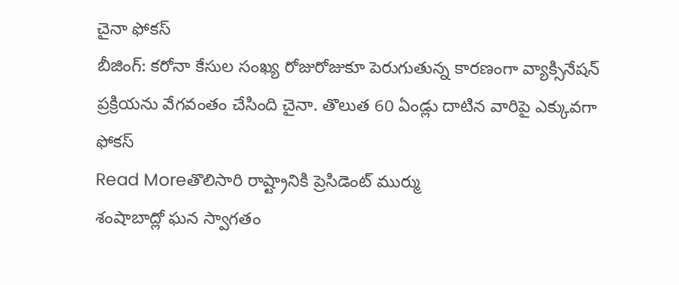చైనా ఫోకస్
బీజింగ్: కరోనా కేసుల సంఖ్య రోజురోజుకూ పెరుగుతున్న కారణంగా వ్యాక్సినేషన్ ప్రక్రియను వేగవంతం చేసింది చైనా. తొలుత 60 ఏండ్లు దాటిన వారిపై ఎక్కువగా ఫోకస్
Read Moreతొలిసారి రాష్ట్రానికి ప్రెసిడెంట్ ముర్ము
శంషాబాద్లో ఘన స్వాగతం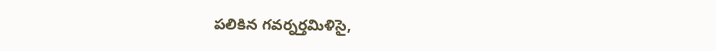పలికిన గవర్నర్తమిళిసై,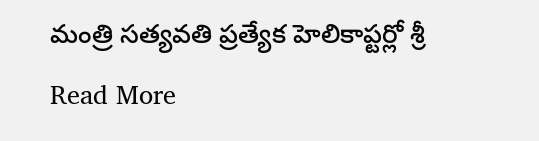మంత్రి సత్యవతి ప్రత్యేక హెలికాప్టర్లో శ్రీ
Read More